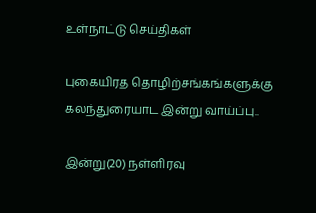உள்நாட்டு செய்திகள்

புகையிரத தொழிற்சங்கங்களுக்கு கலந்துரையாட இன்று வாய்ப்பு..

இன்று(20) நள்ளிரவு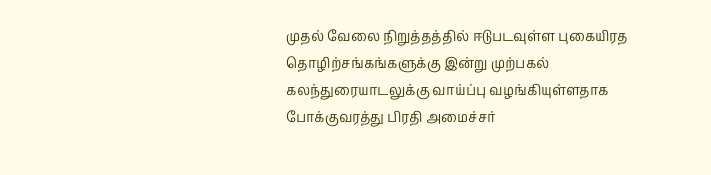முதல் வேலை நிறுத்தத்தில் ஈடுபடவுள்ள புகையிரத தொழிற்சங்கங்களுக்கு இன்று முற்பகல் கலந்துரையாடலுக்கு வாய்ப்பு வழங்கியுள்ளதாக போக்குவரத்து பிரதி அமைச்சர்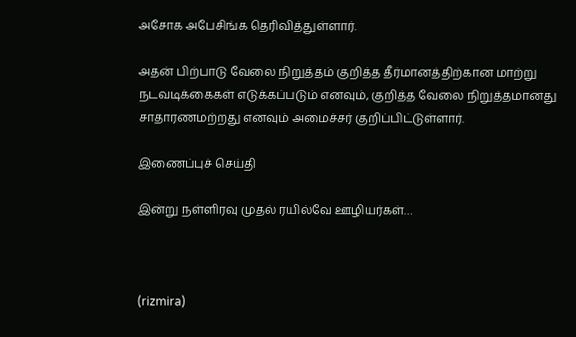அசோக அபேசிங்க தெரிவித்துள்ளார்.

அதன் பிற்பாடு வேலை நிறுத்தம் குறித்த தீர்மானத்திற்கான மாற்று நடவடிக்கைகள் எடுக்கப்படும் எனவும், குறித்த வேலை நிறுத்தமானது சாதாரணமற்றது எனவும் அமைச்சர் குறிப்பிட்டுள்ளார்.

இணைப்புச் செய்தி

இன்று நள்ளிரவு முதல் ரயில்வே ஊழியர்கள்…



(rizmira)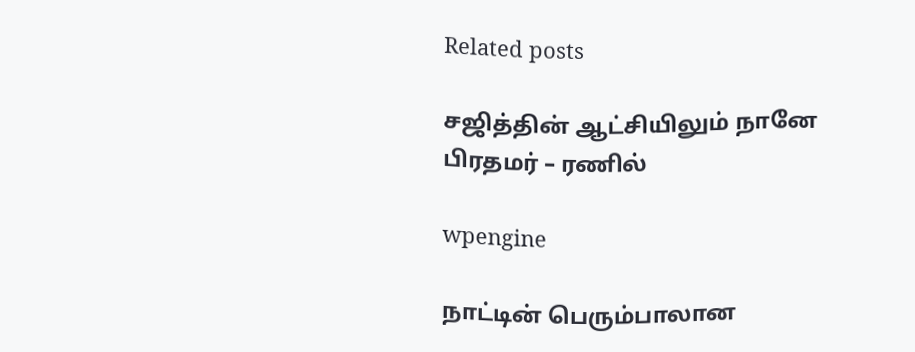Related posts

சஜித்தின் ஆட்சியிலும் நானே பிரதமர் – ரணில்

wpengine

நாட்டின் பெரும்பாலான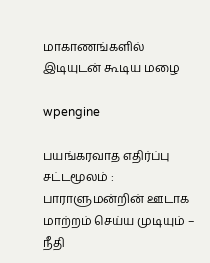மாகாணங்களில் இடியுடன் கூடிய மழை

wpengine

பயங்கரவாத எதிர்ப்பு சட்டமூலம் : பாராளுமன்றின் ஊடாக மாற்றம் செய்ய முடியும் – நீதி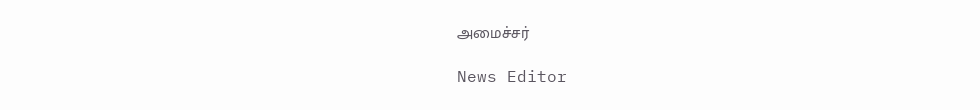அமைச்சர்

News Editor